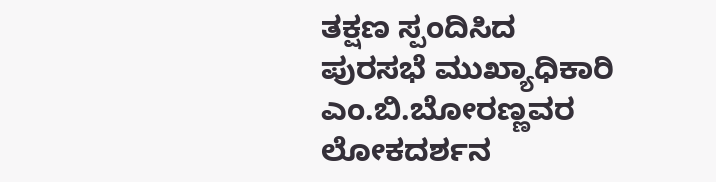ತಕ್ಷಣ ಸ್ಪಂದಿಸಿದ ಪುರಸಭೆ ಮುಖ್ಯಾಧಿಕಾರಿ ಎಂ.ಬಿ.ಬೋರಣ್ಣವರ
ಲೋಕದರ್ಶನ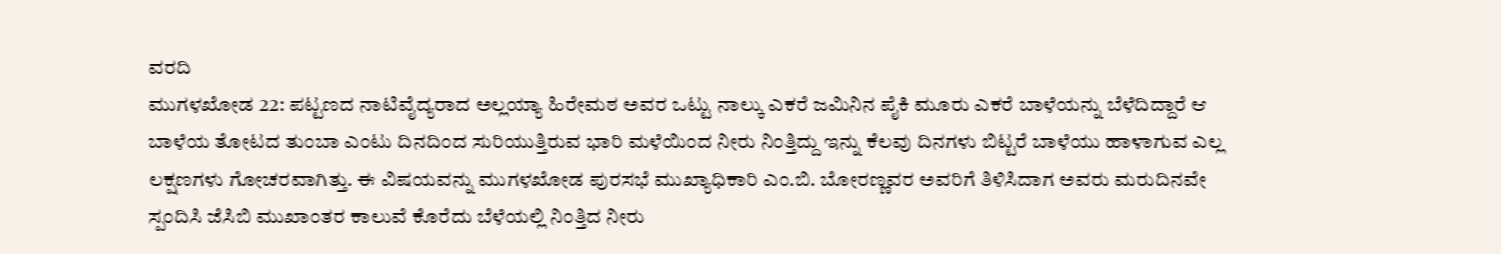ವರದಿ
ಮುಗಳಖೋಡ 22: ಪಟ್ಟಣದ ನಾಟಿವೈದ್ಯರಾದ ಅಲ್ಲಯ್ಯಾ ಹಿರೇಮಠ ಅವರ ಒಟ್ಟು ನಾಲ್ಕು ಎಕರೆ ಜಮಿನಿನ ಪೈಕಿ ಮೂರು ಎಕರೆ ಬಾಳೆಯನ್ನು ಬೆಳೆದಿದ್ದಾರೆ ಆ ಬಾಳೆಯ ತೋಟದ ತುಂಬಾ ಎಂಟು ದಿನದಿಂದ ಸುರಿಯುತ್ತಿರುವ ಭಾರಿ ಮಳೆಯಿಂದ ನೀರು ನಿಂತ್ತಿದ್ದು ಇನ್ನು ಕೆಲವು ದಿನಗಳು ಬಿಟ್ಟರೆ ಬಾಳೆಯು ಹಾಳಾಗುವ ಎಲ್ಲ ಲಕ್ಷಣಗಳು ಗೋಚರವಾಗಿತ್ತು. ಈ ವಿಷಯವನ್ನು ಮುಗಳಖೋಡ ಪುರಸಭೆ ಮುಖ್ಯಾಧಿಕಾರಿ ಎಂ.ಬಿ. ಬೋರಣ್ಣವರ ಅವರಿಗೆ ತಿಳಿಸಿದಾಗ ಅವರು ಮರುದಿನವೇ ಸ್ಪಂದಿಸಿ ಜೆಸಿಬಿ ಮುಖಾಂತರ ಕಾಲುವೆ ಕೊರೆದು ಬೆಳೆಯಲ್ಲಿ ನಿಂತ್ತಿದ ನೀರು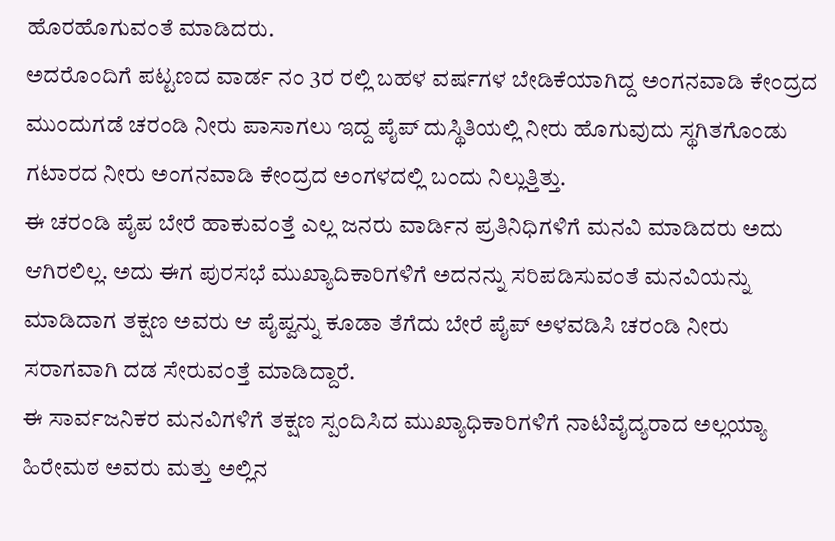ಹೊರಹೊಗುವಂತೆ ಮಾಡಿದರು.
ಅದರೊಂದಿಗೆ ಪಟ್ಟಣದ ವಾರ್ಡ ನಂ 3ರ ರಲ್ಲಿ ಬಹಳ ವರ್ಷಗಳ ಬೇಡಿಕೆಯಾಗಿದ್ದ ಅಂಗನವಾಡಿ ಕೇಂದ್ರದ ಮುಂದುಗಡೆ ಚರಂಡಿ ನೀರು ಪಾಸಾಗಲು ಇದ್ದ ಪೈಪ್ ದುಸ್ಥಿತಿಯಲ್ಲಿ ನೀರು ಹೊಗುವುದು ಸ್ಥಗಿತಗೊಂಡು ಗಟಾರದ ನೀರು ಅಂಗನವಾಡಿ ಕೇಂದ್ರದ ಅಂಗಳದಲ್ಲಿ ಬಂದು ನಿಲ್ಲುತ್ತಿತ್ತು.
ಈ ಚರಂಡಿ ಪೈಪ ಬೇರೆ ಹಾಕುವಂತ್ತೆ ಎಲ್ಲ ಜನರು ವಾರ್ಡಿನ ಪ್ರತಿನಿಧಿಗಳಿಗೆ ಮನವಿ ಮಾಡಿದರು ಅದು ಆಗಿರಲಿಲ್ಲ. ಅದು ಈಗ ಪುರಸಭೆ ಮುಖ್ಯಾದಿಕಾರಿಗಳಿಗೆ ಅದನನ್ನು ಸರಿಪಡಿಸುವಂತೆ ಮನವಿಯನ್ನು ಮಾಡಿದಾಗ ತಕ್ಷಣ ಅವರು ಆ ಪೈಪ್ವನ್ನು ಕೂಡಾ ತೆಗೆದು ಬೇರೆ ಪೈಪ್ ಅಳವಡಿಸಿ ಚರಂಡಿ ನೀರು ಸರಾಗವಾಗಿ ದಡ ಸೇರುವಂತ್ತೆ ಮಾಡಿದ್ದಾರೆ.
ಈ ಸಾರ್ವಜನಿಕರ ಮನವಿಗಳಿಗೆ ತಕ್ಷಣ ಸ್ಪಂದಿಸಿದ ಮುಖ್ಯಾಧಿಕಾರಿಗಳಿಗೆ ನಾಟಿವೈದ್ಯರಾದ ಅಲ್ಲಯ್ಯಾ ಹಿರೇಮಠ ಅವರು ಮತ್ತು ಅಲ್ಲಿನ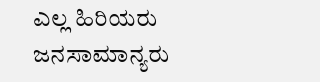ಎಲ್ಲ ಹಿರಿಯರು ಜನಸಾಮಾನ್ಯರು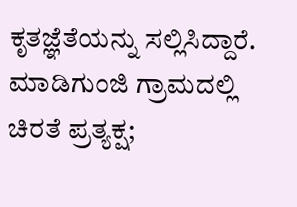ಕೃತಜ್ಞೆತೆಯನ್ನು ಸಲ್ಲಿಸಿದ್ದಾರೆ.
ಮಾಡಿಗುಂಜಿ ಗ್ರಾಮದಲ್ಲಿ ಚಿರತೆ ಪ್ರತ್ಯಕ್ಷ;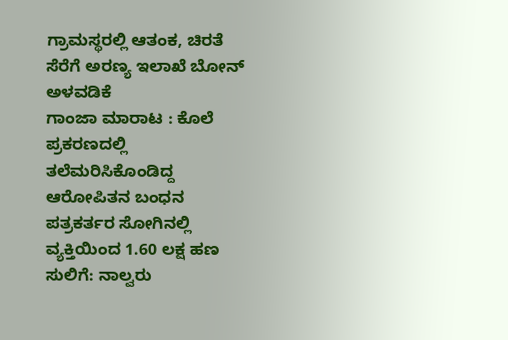ಗ್ರಾಮಸ್ಥರಲ್ಲಿ ಆತಂಕ, ಚಿರತೆ ಸೆರೆಗೆ ಅರಣ್ಯ ಇಲಾಖೆ ಬೋನ್ ಅಳವಡಿಕೆ
ಗಾಂಜಾ ಮಾರಾಟ : ಕೊಲೆ ಪ್ರಕರಣದಲ್ಲಿ ತಲೆಮರಿಸಿಕೊಂಡಿದ್ದ ಆರೋಪಿತನ ಬಂಧನ
ಪತ್ರಕರ್ತರ ಸೋಗಿನಲ್ಲಿ ವ್ಯಕ್ತಿಯಿಂದ 1.60 ಲಕ್ಷ ಹಣ ಸುಲಿಗೆ: ನಾಲ್ವರು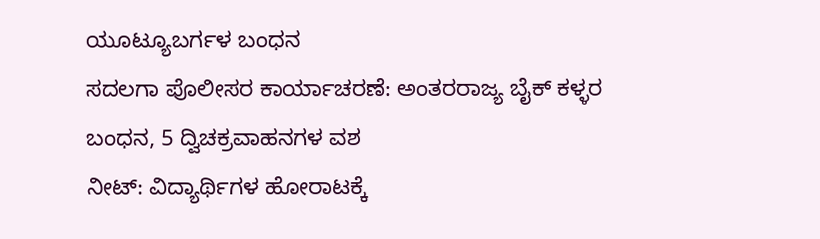ಯೂಟ್ಯೂಬರ್ಗಳ ಬಂಧನ
ಸದಲಗಾ ಪೊಲೀಸರ ಕಾರ್ಯಾಚರಣೆ: ಅಂತರರಾಜ್ಯ ಬೈಕ್ ಕಳ್ಳರ ಬಂಧನ, 5 ದ್ವಿಚಕ್ರವಾಹನಗಳ ವಶ
ನೀಟ್: ವಿದ್ಯಾರ್ಥಿಗಳ ಹೋರಾಟಕ್ಕೆ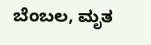ಬೆಂಬಲ, ಮೃತ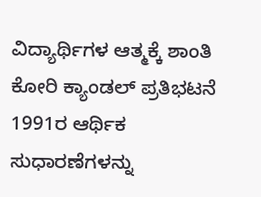ವಿದ್ಯಾರ್ಥಿಗಳ ಆತ್ಮಕ್ಕೆ ಶಾಂತಿ ಕೋರಿ ಕ್ಯಾಂಡಲ್ ಪ್ರತಿಭಟನೆ
1991ರ ಆರ್ಥಿಕ ಸುಧಾರಣೆಗಳನ್ನು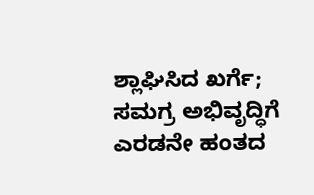ಶ್ಲಾಘಿಸಿದ ಖರ್ಗೆ; ಸಮಗ್ರ ಅಭಿವೃದ್ಧಿಗೆ ಎರಡನೇ ಹಂತದ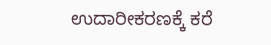ಉದಾರೀಕರಣಕ್ಕೆ ಕರೆ